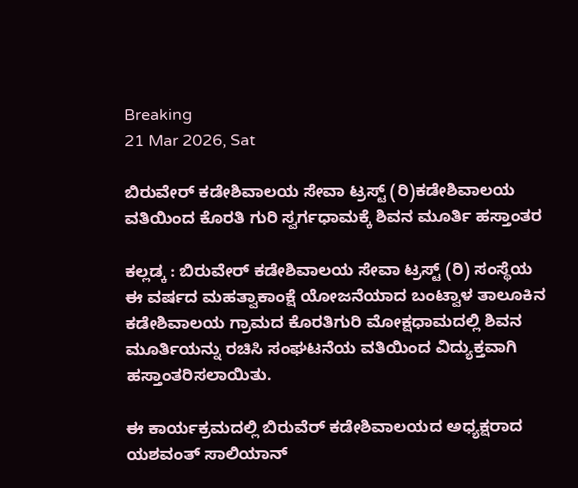Breaking
21 Mar 2026, Sat

ಬಿರುವೇರ್ ಕಡೇಶಿವಾಲಯ ಸೇವಾ ಟ್ರಸ್ಟ್ (ರಿ)ಕಡೇಶಿವಾಲಯ ವತಿಯಿಂದ ಕೊರತಿ ಗುರಿ ಸ್ವರ್ಗಧಾಮಕ್ಕೆ ಶಿವನ ಮೂರ್ತಿ ಹಸ್ತಾಂತರ

ಕಲ್ಲಡ್ಕ : ಬಿರುವೇರ್ ಕಡೇಶಿವಾಲಯ ಸೇವಾ ಟ್ರಸ್ಟ್ (ರಿ) ಸಂಸ್ಥೆಯ ಈ ವರ್ಷದ ಮಹತ್ವಾಕಾಂಕ್ಷೆ ಯೋಜನೆಯಾದ ಬಂಟ್ವಾಳ ತಾಲೂಕಿನ ಕಡೇಶಿವಾಲಯ ಗ್ರಾಮದ ಕೊರತಿಗುರಿ ಮೋಕ್ಷಧಾಮದಲ್ಲಿ ಶಿವನ ಮೂರ್ತಿಯನ್ನು ರಚಿಸಿ ಸಂಘಟನೆಯ ವತಿಯಿಂದ ವಿದ್ಯುಕ್ತವಾಗಿ ಹಸ್ತಾಂತರಿಸಲಾಯಿತು.

ಈ ಕಾರ್ಯಕ್ರಮದಲ್ಲಿ ಬಿರುವೆರ್ ಕಡೇಶಿವಾಲಯದ ಅಧ್ಯಕ್ಷರಾದ ಯಶವಂತ್ ಸಾಲಿಯಾನ್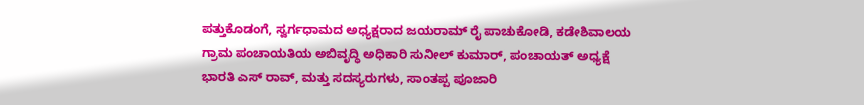ಪತ್ತುಕೊಡಂಗೆ, ಸ್ವರ್ಗಧಾಮದ ಅಧ್ಯಕ್ಷರಾದ ಜಯರಾಮ್ ರೈ ಪಾಚುಕೋಡಿ, ಕಡೇಶಿವಾಲಯ ಗ್ರಾಮ ಪಂಚಾಯತಿಯ ಅಬಿವೃದ್ಧಿ ಅಧಿಕಾರಿ ಸುನೀಲ್ ಕುಮಾರ್, ಪಂಚಾಯತ್ ಅಧ್ಯಕ್ಷೆ ಭಾರತಿ ಎಸ್ ರಾವ್, ಮತ್ತು ಸದಸ್ಯರುಗಳು, ಸಾಂತಪ್ಪ ಪೂಜಾರಿ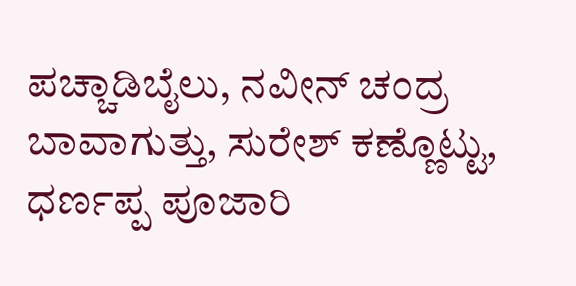ಪಚ್ಚಾಡಿಬೈಲು, ನವೀನ್ ಚಂದ್ರ ಬಾವಾಗುತ್ತು, ಸುರೇಶ್ ಕಣ್ಣೊಟ್ಟು, ಧರ್ಣಪ್ಪ ಪೂಜಾರಿ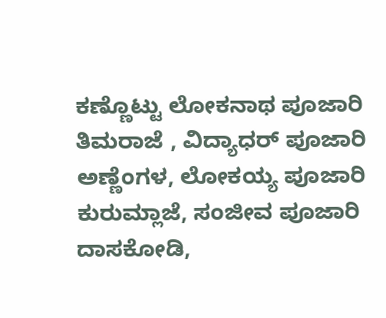ಕಣ್ಣೊಟ್ಟು ಲೋಕನಾಥ ಪೂಜಾರಿ ತಿಮರಾಜೆ , ವಿದ್ಯಾಧರ್ ಪೂಜಾರಿ ಅಣ್ಣೆಂಗಳ, ಲೋಕಯ್ಯ ಪೂಜಾರಿ ಕುರುಮ್ಲಾಜೆ, ಸಂಜೀವ ಪೂಜಾರಿ ದಾಸಕೋಡಿ,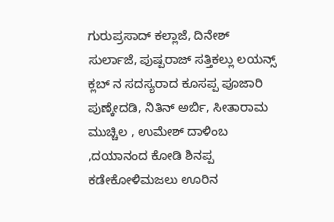ಗುರುಪ್ರಸಾದ್ ಕಲ್ಲಾಜೆ, ದಿನೇಶ್ ಸುರ್ಲಾಜೆ, ಪುಷ್ಪರಾಜ್ ಸತ್ತಿಕಲ್ಲು ಲಯನ್ಸ್ ಕ್ಲಬ್ ನ ಸದಸ್ಯರಾದ ಕೂಸಪ್ಪ ಪೂಜಾರಿ ಪುಣ್ಕೇದಡಿ, ನಿತಿನ್ ಅರ್ಬಿ, ಸೀತಾರಾಮ ಮುಚ್ಚಿಲ , ಉಮೇಶ್ ದಾಳಿಂಬ ,ದಯಾನಂದ ಕೋಡಿ ಶಿನಪ್ಪ ಕಡೇಕೋಳಿಮಜಲು ಊರಿನ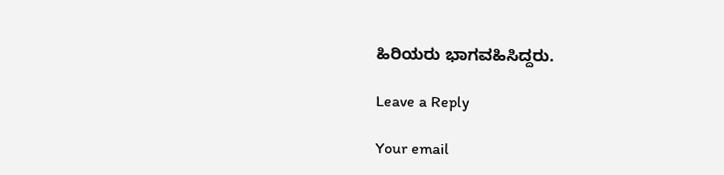ಹಿರಿಯರು ಭಾಗವಹಿಸಿದ್ದರು.

Leave a Reply

Your email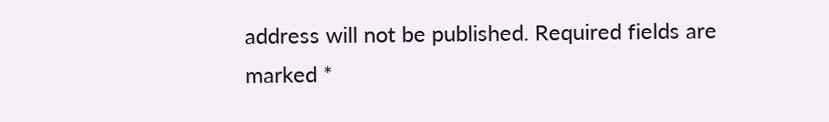address will not be published. Required fields are marked *